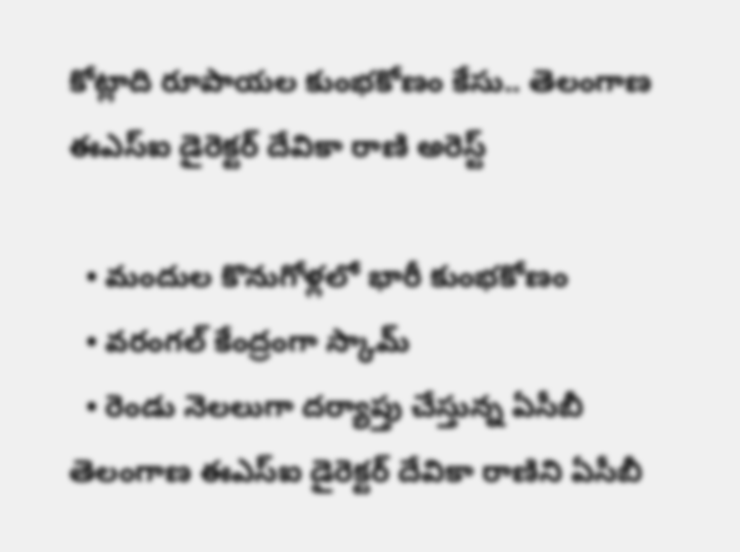కోట్లాది రూపాయల కుంభకోణం కేసు.. తెలంగాణ ఈఎస్ఐ డైరెక్టర్ దేవికా రాణి అరెస్ట్

  • మందుల కొనుగోళ్లలో భారీ కుంభకోణం
  • వరంగల్ కేంద్రంగా స్కామ్
  • రెండు నెలలుగా దర్యాప్తు చేస్తున్న ఏసీబీ
తెలంగాణ ఈఎస్ఐ డైరెక్టర్ దేవికా రాణిని ఏసీబీ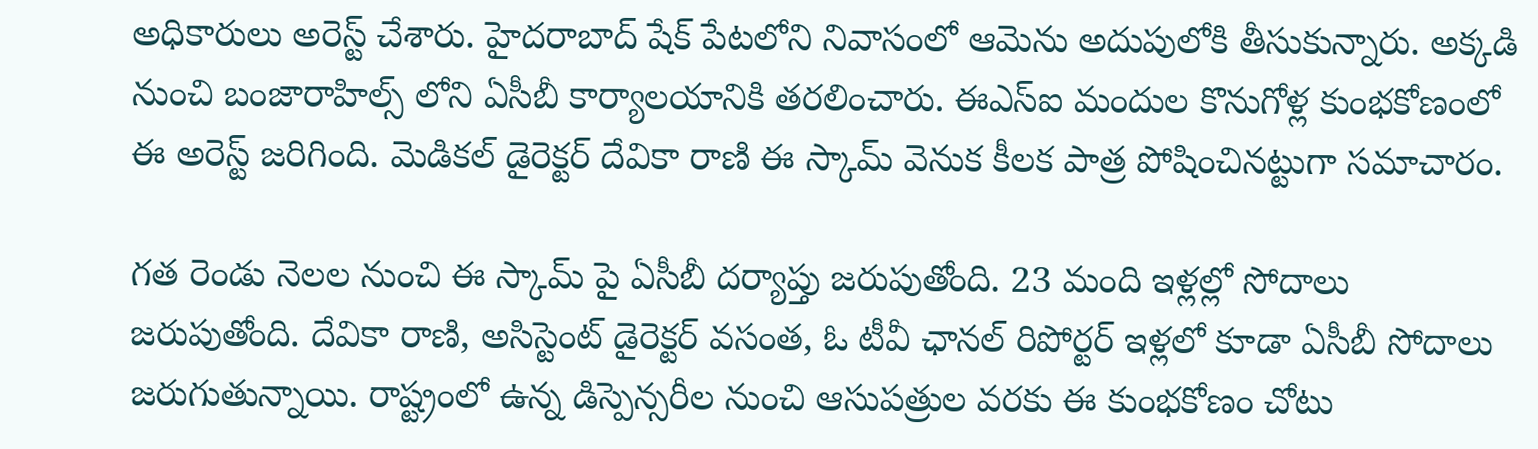అధికారులు అరెస్ట్ చేశారు. హైదరాబాద్ షేక్ పేటలోని నివాసంలో ఆమెను అదుపులోకి తీసుకున్నారు. అక్కడి నుంచి బంజారాహిల్స్ లోని ఏసీబీ కార్యాలయానికి తరలించారు. ఈఎస్ఐ మందుల కొనుగోళ్ల కుంభకోణంలో ఈ అరెస్ట్ జరిగింది. మెడికల్ డైరెక్టర్ దేవికా రాణి ఈ స్కామ్ వెనుక కీలక పాత్ర పోషించినట్టుగా సమాచారం.

గత రెండు నెలల నుంచి ఈ స్కామ్ పై ఏసీబీ దర్యాప్తు జరుపుతోంది. 23 మంది ఇళ్లల్లో సోదాలు జరుపుతోంది. దేవికా రాణి, అసిస్టెంట్ డైరెక్టర్ వసంత, ఓ టీవీ ఛానల్ రిపోర్టర్ ఇళ్లలో కూడా ఏసీబీ సోదాలు జరుగుతున్నాయి. రాష్ట్రంలో ఉన్న డిస్పెన్సరీల నుంచి ఆసుపత్రుల వరకు ఈ కుంభకోణం చోటు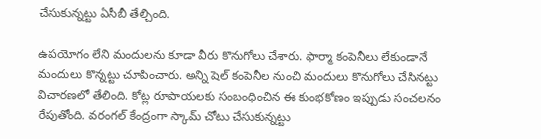చేసుకున్నట్టు ఏసీబీ తేల్చింది.

ఉపయోగం లేని మందులను కూడా వీరు కొనుగోలు చేశారు. ఫార్మా కంపెనీలు లేకుండానే మందులు కొన్నట్టు చూపించారు. అన్ని షెల్ కంపెనీల నుంచి మందులు కొనుగోలు చేసినట్టు విచారణలో తేలింది. కోట్ల రూపాయలకు సంబంధించిన ఈ కుంభకోణం ఇప్పుడు సంచలనం రేపుతోంది. వరంగల్ కేంద్రంగా స్కామ్ చోటు చేసుకున్నట్టు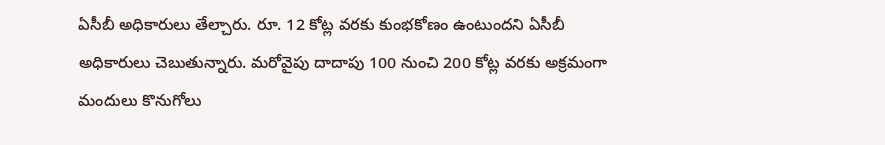ఏసీబీ అధికారులు తేల్చారు. రూ. 12 కోట్ల వరకు కుంభకోణం ఉంటుందని ఏసీబీ అధికారులు చెబుతున్నారు. మరోవైపు దాదాపు 100 నుంచి 200 కోట్ల వరకు అక్రమంగా మందులు కొనుగోలు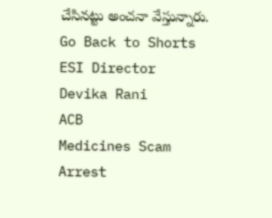చేసినట్టు అంచనా వేస్తున్నారు.
Go Back to Shorts
ESI Director
Devika Rani
ACB
Medicines Scam
Arrest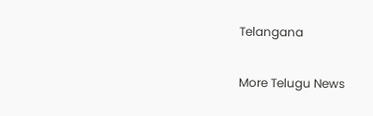Telangana

More Telugu News